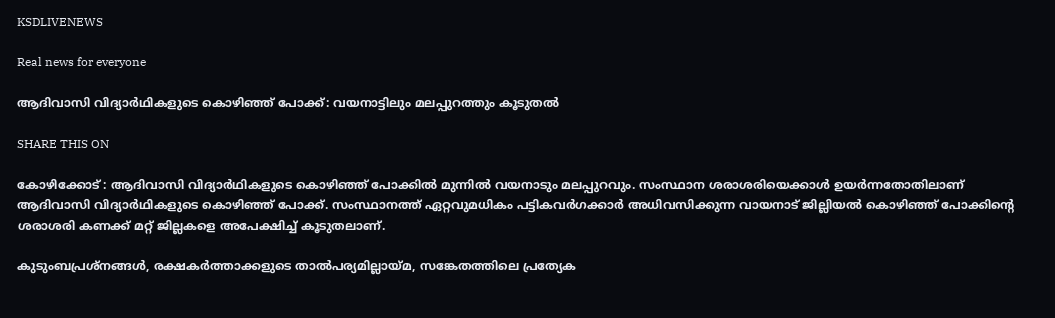KSDLIVENEWS

Real news for everyone

ആദിവാസി വിദ്യാര്‍ഥികളുടെ കൊഴിഞ്ഞ് പോക്ക്: വയനാട്ടിലും മലപ്പുറത്തും കൂടുതല്‍

SHARE THIS ON

കോഴിക്കോട് : ആദിവാസി വിദ്യാര്‍ഥികളുടെ കൊഴിഞ്ഞ് പോക്കില്‍ മുന്നില്‍ വയനാടും മലപ്പുറവും. സംസ്ഥാന ശരാശരിയെക്കാള്‍ ഉയര്‍ന്നതോതിലാണ് ആദിവാസി വിദ്യാര്‍ഥികളുടെ കൊഴിഞ്ഞ് പോക്ക്. സംസ്ഥാനത്ത് ഏറ്റവുമധികം പട്ടികവര്‍ഗക്കാര്‍ അധിവസിക്കുന്ന വായനാട് ജില്ലിയല്‍ കൊഴിഞ്ഞ് പോക്കിന്റെ ശരാശരി കണക്ക് മറ്റ് ജില്ലകളെ അപേക്ഷിച്ച്‌ കൂടുതലാണ്.

കുടുംബപ്രശ്നങ്ങള്‍, രക്ഷകര്‍ത്താക്കളുടെ താല്‍പര്യമില്ലായ്മ, സങ്കേതത്തിലെ പ്രത്യേക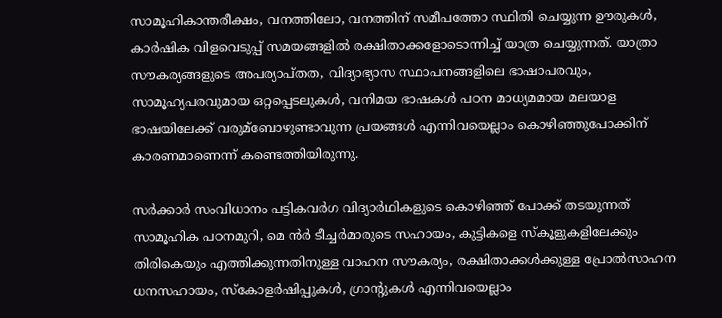സാമൂഹികാന്തരീക്ഷം, വനത്തിലോ, വനത്തിന് സമീപത്തോ സ്ഥിതി ചെയ്യുന്ന ഊരുകള്‍, കാര്‍ഷിക വിളവെടുപ്പ് സമയങ്ങളില്‍ രക്ഷിതാക്കളോടൊന്നിച്ച്‌ യാത്ര ചെയ്യുന്നത്. യാത്രാ സൗകര്യങ്ങളുടെ അപര്യാപ്തത, വിദ്യാഭ്യാസ സ്ഥാപനങ്ങളിലെ ഭാഷാപരവും, സാമൂഹ്യപരവുമായ ഒറ്റപ്പെടലുകള്‍, വനിമയ ഭാഷകള്‍ പഠന മാധ്യമമായ മലയാള ഭാഷയിലേക്ക് വരുമ്ബോഴുണ്ടാവുന്ന പ്രയങ്ങള്‍ എന്നിവയെല്ലാം കൊഴിഞ്ഞുപോക്കിന് കാരണമാണെന്ന് കണ്ടെത്തിയിരുന്നു.

സര്‍ക്കാര്‍ സംവിധാനം പട്ടികവര്‍ഗ വിദ്യാര്‍ഥികളുടെ കൊഴിഞ്ഞ് പോക്ക് തടയുന്നത് സാമൂഹിക പഠനമുറി, മെ ന്‍ര്‍ ടീച്ചര്‍മാരുടെ സഹായം, കുട്ടികളെ സ്കൂളുകളിലേക്കും തിരികെയും എത്തിക്കുന്നതിനുള്ള വാഹന സൗകര്യം, രക്ഷിതാക്കള്‍ക്കുള്ള പ്രോല്‍സാഹന ധനസഹായം, സ്കോളര്‍ഷിപ്പുകള്‍, ഗ്രാന്റുകള്‍ എന്നിവയെല്ലാം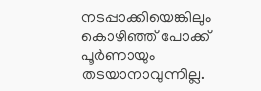നടപ്പാക്കിയെങ്കിലും കൊഴിഞ്ഞ് പോക്ക് പൂര്‍ണായും തടയാനാവുന്നില്ല.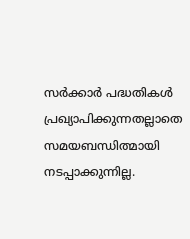സര്‍ക്കാര്‍ പദ്ധതികള്‍ പ്രഖ്യാപിക്കുന്നതല്ലാതെ സമയബന്ധിത്മായി നടപ്പാക്കുന്നില്ല.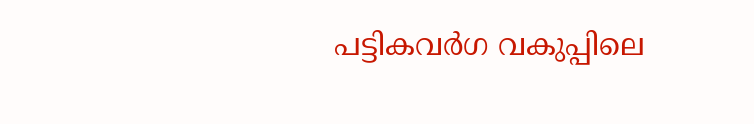പട്ടികവര്‍ഗ വകുപ്പിലെ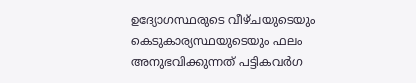ഉദ്യോഗസ്ഥരുടെ വീഴ്ചയുടെയും കെടുകാര്യസ്ഥയുടെയും ഫലം അനുഭവിക്കുന്നത് പട്ടികവര്‍ഗ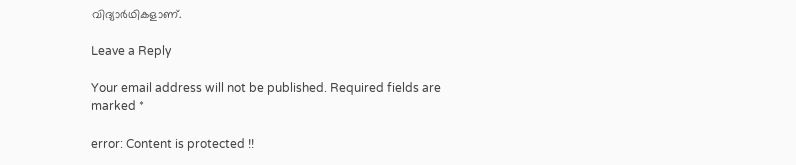വിദ്യാര്‍ഥികളാണ്.

Leave a Reply

Your email address will not be published. Required fields are marked *

error: Content is protected !!